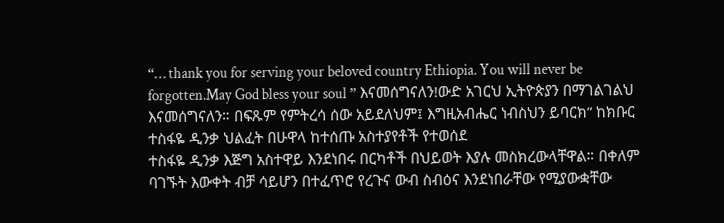“… thank you for serving your beloved country Ethiopia. You will never be forgotten.May God bless your soul ” እናመሰግናለን!ውድ አገርህ ኢትዮጵያን በማገልገልህ እናመሰግናለን። በፍጹም የምትረሳ ሰው አይደለህም፤ እግዚአብሔር ነብስህን ይባርክ” ከክቡር ተስፋዬ ዲንቃ ህልፈት በሁዋላ ከተሰጡ አስተያየቶች የተወሰደ
ተስፋዬ ዲንቃ እጅግ አስተዋይ እንደነበሩ በርካቶች በህይወት እያሉ መስክረውላቸዋል። በቀለም ባገኙት እውቀት ብቻ ሳይሆን በተፈጥሮ የረጉና ውብ ስብዕና እንደነበራቸው የሚያውቋቸው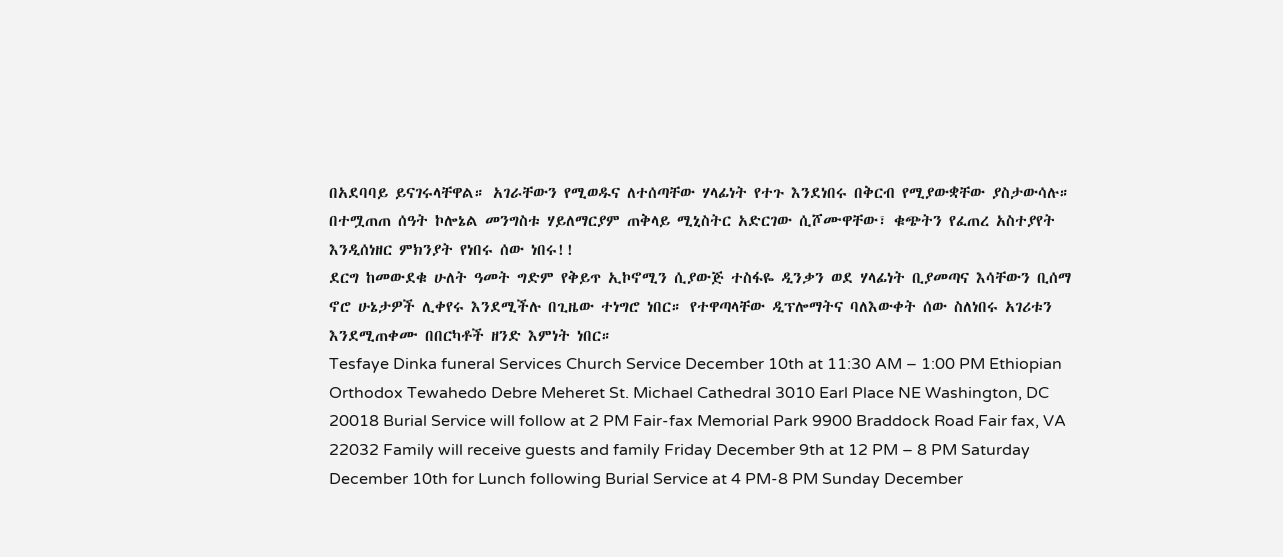በአደባባይ ይናገሩላቸዋል። አገራቸውን የሚወዱና ለተሰጣቸው ሃላፊነት የተጉ እንደነበሩ በቅርብ የሚያውቋቸው ያስታውሳሉ። በተሟጠጠ ሰዓት ኮሎኔል መንግስቱ ሃይለማርያም ጠቅላይ ሚኒስትር አድርገው ሲሾሙዋቸው፣ ቁጭትን የፈጠረ አስተያየት እንዲሰነዘር ምክንያት የነበሩ ሰው ነበሩ!!
ደርግ ከመውደቁ ሁለት ዓመት ግድም የቅይጥ ኢኮኖሚን ሲያውጅ ተስፋዬ ዲንቃን ወደ ሃላፊነት ቢያመጣና እሳቸውን ቢሰማ ኖሮ ሁኔታዎች ሊቀየሩ እንደሚችሉ በጊዜው ተነግሮ ነበር። የተዋጣላቸው ዲፕሎማትና ባለእውቀት ሰው ስለነበሩ አገሪቱን እንደሚጠቀሙ በበርካቶች ዘንድ እምነት ነበር።
Tesfaye Dinka funeral Services Church Service December 10th at 11:30 AM – 1:00 PM Ethiopian Orthodox Tewahedo Debre Meheret St. Michael Cathedral 3010 Earl Place NE Washington, DC 20018 Burial Service will follow at 2 PM Fair-fax Memorial Park 9900 Braddock Road Fair fax, VA 22032 Family will receive guests and family Friday December 9th at 12 PM – 8 PM Saturday December 10th for Lunch following Burial Service at 4 PM-8 PM Sunday December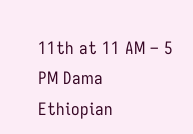11th at 11 AM – 5 PM Dama Ethiopian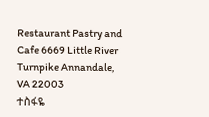Restaurant Pastry and Cafe 6669 Little River Turnpike Annandale, VA 22003
ተስፋዬ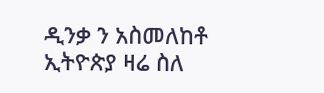ዲንቃ ን አስመለከቶ ኢትዮጵያ ዛሬ ስለ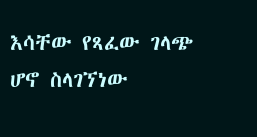እሳቸው የጻፈው ገላጭ ሆኖ ስላገኘነው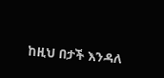ከዚህ በታች እንዳለ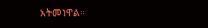አትመነዋል።